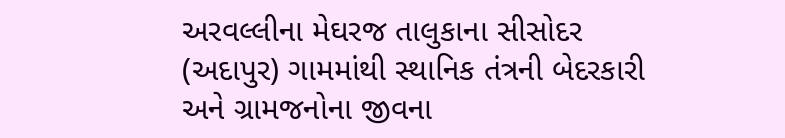અરવલ્લીના મેઘરજ તાલુકાના સીસોદર (અદાપુર) ગામમાંથી સ્થાનિક તંત્રની બેદરકારી અને ગ્રામજનોના જીવના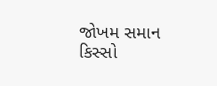જોખમ સમાન કિસ્સો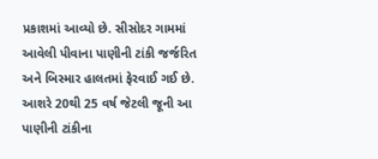પ્રકાશમાં આવ્યો છે. સીસોદર ગામમાં આવેલી પીવાના પાણીની ટાંકી જર્જરિત અને બિસ્માર હાલતમાં ફેરવાઈ ગઈ છે. આશરે 20થી 25 વર્ષ જેટલી જૂની આ પાણીની ટાંકીના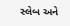સ્લેબ અને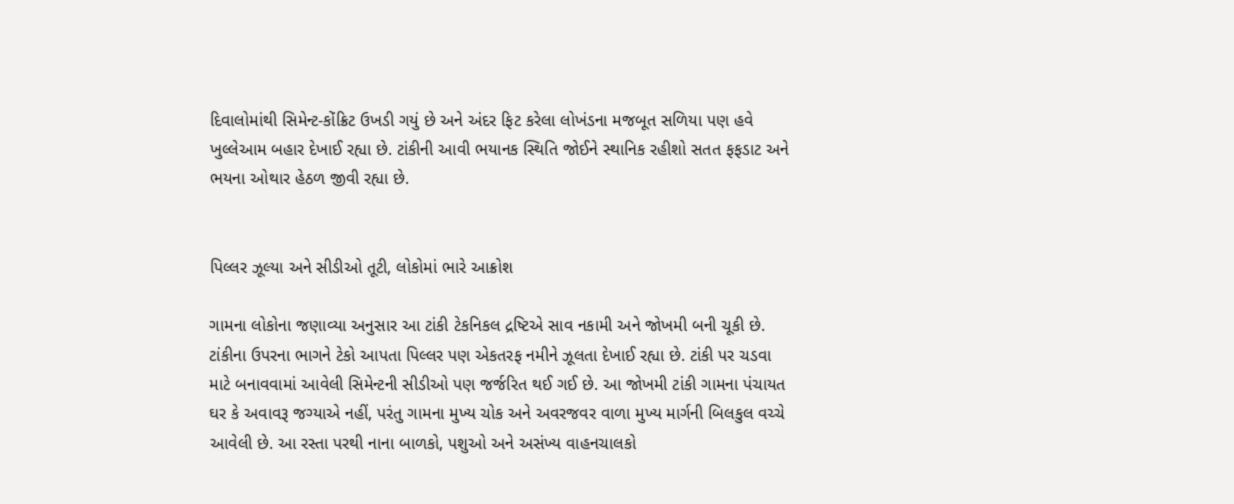દિવાલોમાંથી સિમેન્ટ-કોંક્રિટ ઉખડી ગયું છે અને અંદર ફિટ કરેલા લોખંડના મજબૂત સળિયા પણ હવે ખુલ્લેઆમ બહાર દેખાઈ રહ્યા છે. ટાંકીની આવી ભયાનક સ્થિતિ જોઈને સ્થાનિક રહીશો સતત ફફડાટ અને ભયના ઓથાર હેઠળ જીવી રહ્યા છે.


પિલ્લર ઝૂલ્યા અને સીડીઓ તૂટી, લોકોમાં ભારે આક્રોશ

ગામના લોકોના જણાવ્યા અનુસાર આ ટાંકી ટેકનિકલ દ્રષ્ટિએ સાવ નકામી અને જોખમી બની ચૂકી છે. ટાંકીના ઉપરના ભાગને ટેકો આપતા પિલ્લર પણ એકતરફ નમીને ઝૂલતા દેખાઈ રહ્યા છે. ટાંકી પર ચડવા માટે બનાવવામાં આવેલી સિમેન્ટની સીડીઓ પણ જર્જરિત થઈ ગઈ છે. આ જોખમી ટાંકી ગામના પંચાયત ઘર કે અવાવરૂ જગ્યાએ નહીં, પરંતુ ગામના મુખ્ય ચોક અને અવરજવર વાળા મુખ્ય માર્ગની બિલકુલ વચ્ચે આવેલી છે. આ રસ્તા પરથી નાના બાળકો, પશુઓ અને અસંખ્ય વાહનચાલકો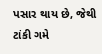પસાર થાય છે, જેથી ટાંકી ગમે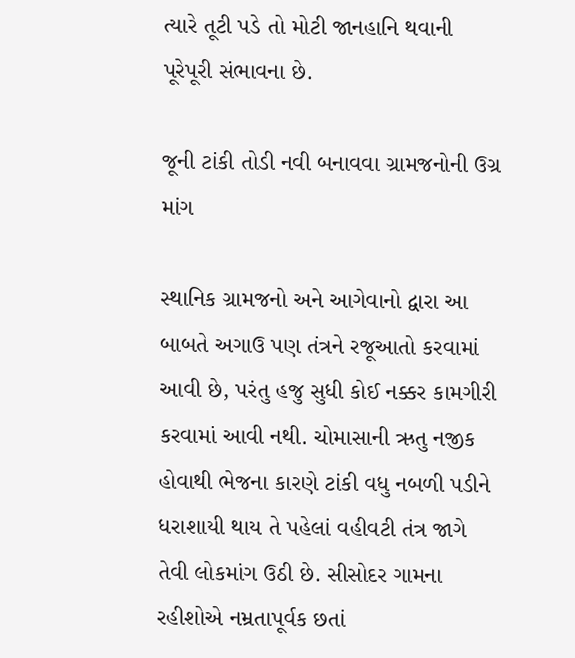ત્યારે તૂટી પડે તો મોટી જાનહાનિ થવાની પૂરેપૂરી સંભાવના છે.

જૂની ટાંકી તોડી નવી બનાવવા ગ્રામજનોની ઉગ્ર માંગ

સ્થાનિક ગ્રામજનો અને આગેવાનો દ્વારા આ બાબતે અગાઉ પણ તંત્રને રજૂઆતો કરવામાં આવી છે, પરંતુ હજુ સુધી કોઈ નક્કર કામગીરી કરવામાં આવી નથી. ચોમાસાની ઋતુ નજીક હોવાથી ભેજના કારણે ટાંકી વધુ નબળી પડીને ધરાશાયી થાય તે પહેલાં વહીવટી તંત્ર જાગે તેવી લોકમાંગ ઉઠી છે. સીસોદર ગામના રહીશોએ નમ્રતાપૂર્વક છતાં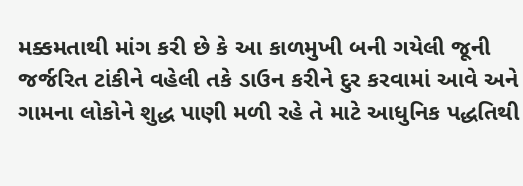મક્કમતાથી માંગ કરી છે કે આ કાળમુખી બની ગયેલી જૂની જર્જરિત ટાંકીને વહેલી તકે ડાઉન કરીને દુર કરવામાં આવે અને ગામના લોકોને શુદ્ધ પાણી મળી રહે તે માટે આધુનિક પદ્ધતિથી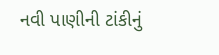નવી પાણીની ટાંકીનું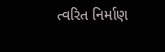ત્વરિત નિર્માણ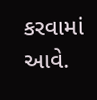કરવામાં આવે.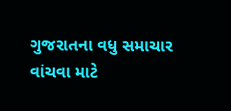ગુજરાતના વધુ સમાચાર વાંચવા માટે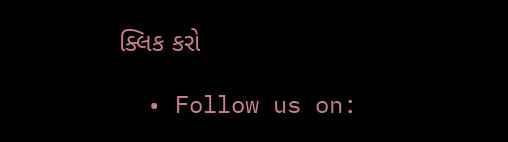ક્લિક કરો

  • Follow us on: